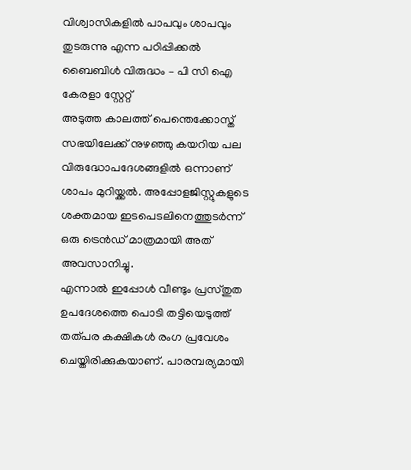വിശ്വാസികളിൽ പാപവും ശാപവും തുടരുന്നു എന്ന പഠിപ്പിക്കൽ ബൈബിൾ വിരുദ്ധം – പി സി ഐ കേരളാ സ്റ്റേറ്റ്
അടുത്ത കാലത്ത് പെന്തെക്കോസ്ത് സഭയിലേക്ക് നുഴഞ്ഞു കയറിയ പല വിരുദ്ധോപദേശങ്ങളിൽ ഒന്നാണ് ശാപം മുറിയ്ക്കൽ. അപ്പോളജിസ്റ്റുകളുടെ ശക്തമായ ഇടപെടലിനെത്തുടർന്ന് ഒരു ട്രെൻഡ് മാത്രമായി അത് അവസാനിച്ചു.
എന്നാൽ ഇപ്പോൾ വീണ്ടും പ്രസ്തുത ഉപദേശത്തെ പൊടി തട്ടിയെടുത്ത് തത്പര കക്ഷികൾ രംഗ പ്രവേശം ചെയ്തിരിക്കുകയാണ്. പാരമ്പര്യമായി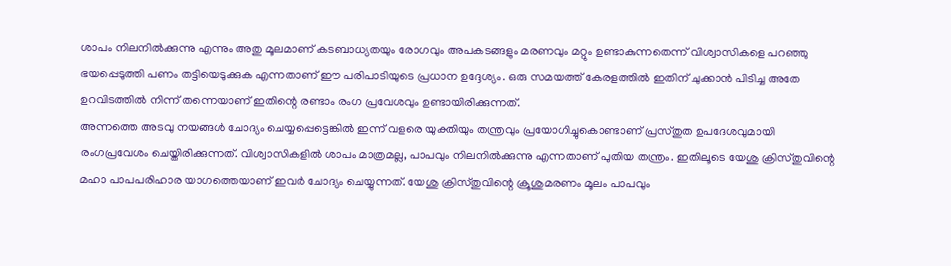ശാപം നിലനിൽക്കുന്നു എന്നും അതു മൂലമാണ് കടബാധ്യതയും രോഗവും അപകടങ്ങളും മരണവും മറ്റും ഉണ്ടാകുന്നതെന്ന് വിശ്വാസികളെ പറഞ്ഞു ഭയപ്പെടുത്തി പണം തട്ടിയെടുക്കുക എന്നതാണ് ഈ പരിപാടിയുടെ പ്രധാന ഉദ്ദേശ്യം. ഒരു സമയത്ത് കേരളത്തിൽ ഇതിന് ചുക്കാൻ പിടിച്ച അതേ ഉറവിടത്തിൽ നിന്ന് തന്നെയാണ് ഇതിന്റെ രണ്ടാം രംഗ പ്രവേശവും ഉണ്ടായിരിക്കുന്നത്.
അന്നത്തെ അടവു നയങ്ങൾ ചോദ്യം ചെയ്യപ്പെട്ടെങ്കിൽ ഇന്ന് വളരെ യുക്തിയും തന്ത്രവും പ്രയോഗിച്ചുകൊണ്ടാണ് പ്രസ്തുത ഉപദേശവുമായി രംഗപ്രവേശം ചെയ്തിരിക്കുന്നത്. വിശ്വാസികളിൽ ശാപം മാത്രമല്ല, പാപവും നിലനിൽക്കുന്നു എന്നതാണ് പുതിയ തന്ത്രം. ഇതിലൂടെ യേശു ക്രിസ്തുവിന്റെ മഹാ പാപപരിഹാര യാഗത്തെയാണ് ഇവർ ചോദ്യം ചെയ്യുന്നത്. യേശു ക്രിസ്തുവിന്റെ ക്രൂശുമരണം മൂലം പാപവും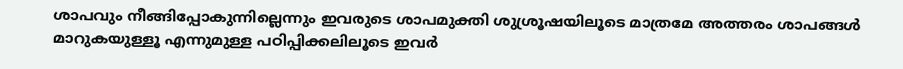ശാപവും നീങ്ങിപ്പോകുന്നില്ലെന്നും ഇവരുടെ ശാപമുക്തി ശുശ്രൂഷയിലൂടെ മാത്രമേ അത്തരം ശാപങ്ങൾ മാറുകയുള്ളൂ എന്നുമുള്ള പഠിപ്പിക്കലിലൂടെ ഇവർ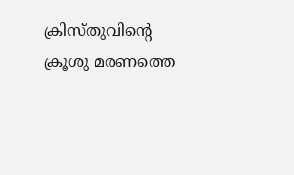ക്രിസ്തുവിന്റെ ക്രൂശു മരണത്തെ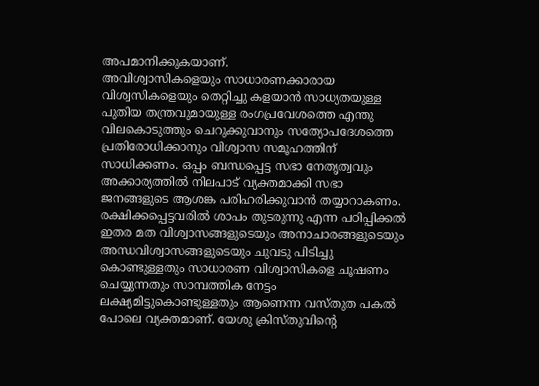അപമാനിക്കുകയാണ്.
അവിശ്വാസികളെയും സാധാരണക്കാരായ വിശ്വസികളെയും തെറ്റിച്ചു കളയാൻ സാധ്യതയുള്ള
പുതിയ തന്ത്രവുമായുള്ള രംഗപ്രവേശത്തെ എന്തു വിലകൊടുത്തും ചെറുക്കുവാനും സത്യോപദേശത്തെ പ്രതിരോധിക്കാനും വിശ്വാസ സമൂഹത്തിന് സാധിക്കണം. ഒപ്പം ബന്ധപ്പെട്ട സഭാ നേതൃത്വവും അക്കാര്യത്തിൽ നിലപാട് വ്യക്തമാക്കി സഭാ ജനങ്ങളുടെ ആശങ്ക പരിഹരിക്കുവാൻ തയ്യാറാകണം.
രക്ഷിക്കപ്പെട്ടവരിൽ ശാപം തുടരുന്നു എന്ന പഠിപ്പിക്കൽ ഇതര മത വിശ്വാസങ്ങളുടെയും അനാചാരങ്ങളുടെയും അന്ധവിശ്വാസങ്ങളുടെയും ചുവടു പിടിച്ചു കൊണ്ടുള്ളതും സാധാരണ വിശ്വാസികളെ ചൂഷണം ചെയ്യുന്നതും സാമ്പത്തിക നേട്ടം ലക്ഷ്യമിട്ടുകൊണ്ടുള്ളതും ആണെന്ന വസ്തുത പകൽ പോലെ വ്യക്തമാണ്. യേശു ക്രിസ്തുവിന്റെ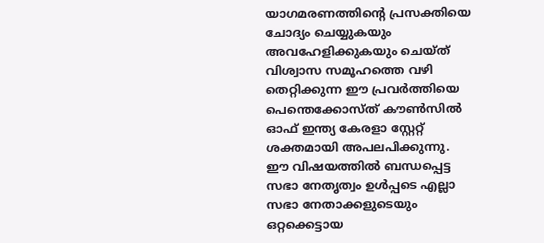യാഗമരണത്തിന്റെ പ്രസക്തിയെ ചോദ്യം ചെയ്യുകയും അവഹേളിക്കുകയും ചെയ്ത് വിശ്വാസ സമൂഹത്തെ വഴി തെറ്റിക്കുന്ന ഈ പ്രവർത്തിയെ പെന്തെക്കോസ്ത് കൗൺസിൽ ഓഫ് ഇന്ത്യ കേരളാ സ്റ്റേറ്റ് ശക്തമായി അപലപിക്കുന്നു.
ഈ വിഷയത്തിൽ ബന്ധപ്പെട്ട സഭാ നേതൃത്വം ഉൾപ്പടെ എല്ലാ സഭാ നേതാക്കളുടെയും ഒറ്റക്കെട്ടായ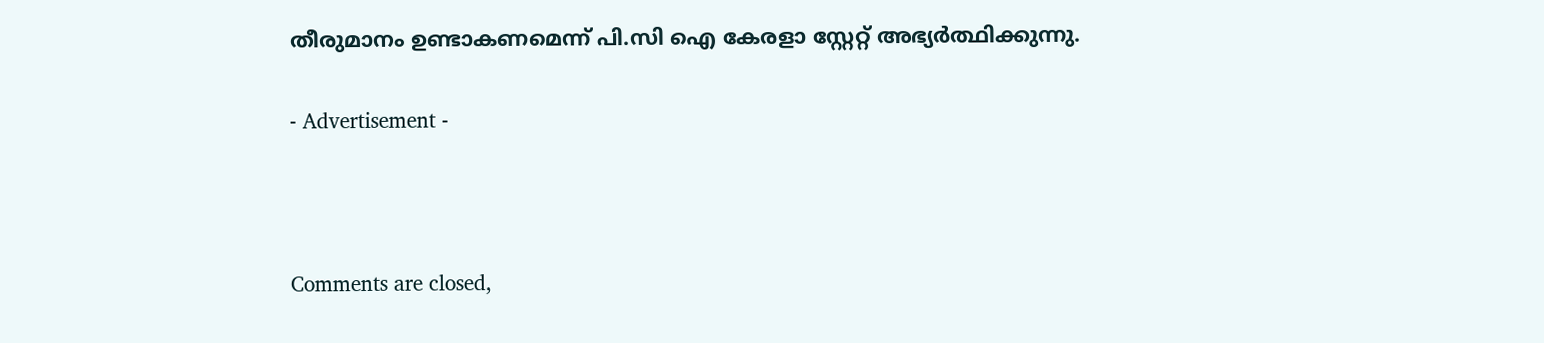തീരുമാനം ഉണ്ടാകണമെന്ന് പി.സി ഐ കേരളാ സ്റ്റേറ്റ് അഭ്യർത്ഥിക്കുന്നു.

- Advertisement -



Comments are closed,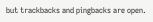but trackbacks and pingbacks are open.